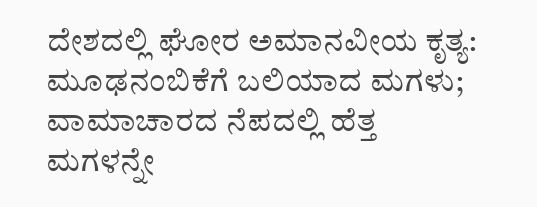ದೇಶದಲ್ಲಿ ಘೋರ ಅಮಾನವೀಯ ಕೃತ್ಯ: ಮೂಢನಂಬಿಕೆಗೆ ಬಲಿಯಾದ ಮಗಳು; ವಾಮಾಚಾರದ ನೆಪದಲ್ಲಿ ಹೆತ್ತ ಮಗಳನ್ನೇ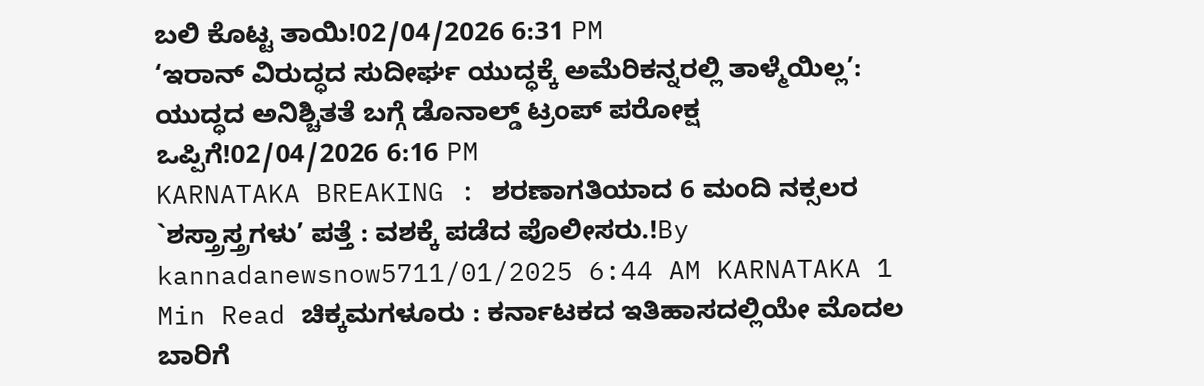ಬಲಿ ಕೊಟ್ಟ ತಾಯಿ!02/04/2026 6:31 PM
‘ಇರಾನ್ ವಿರುದ್ಧದ ಸುದೀರ್ಘ ಯುದ್ಧಕ್ಕೆ ಅಮೆರಿಕನ್ನರಲ್ಲಿ ತಾಳ್ಮೆಯಿಲ್ಲ’: ಯುದ್ಧದ ಅನಿಶ್ಚಿತತೆ ಬಗ್ಗೆ ಡೊನಾಲ್ಡ್ ಟ್ರಂಪ್ ಪರೋಕ್ಷ ಒಪ್ಪಿಗೆ!02/04/2026 6:16 PM
KARNATAKA BREAKING : ಶರಣಾಗತಿಯಾದ 6 ಮಂದಿ ನಕ್ಸಲರ `ಶಸ್ತ್ರಾಸ್ತ್ರಗಳು’ ಪತ್ತೆ : ವಶಕ್ಕೆ ಪಡೆದ ಪೊಲೀಸರು.!By kannadanewsnow5711/01/2025 6:44 AM KARNATAKA 1 Min Read ಚಿಕ್ಕಮಗಳೂರು : ಕರ್ನಾಟಕದ ಇತಿಹಾಸದಲ್ಲಿಯೇ ಮೊದಲ ಬಾರಿಗೆ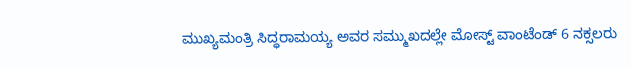ಮುಖ್ಯಮಂತ್ರಿ ಸಿದ್ಧರಾಮಯ್ಯ ಅವರ ಸಮ್ಮುಖದಲ್ಲೇ ಮೋಸ್ಟ್ ವಾಂಟೆಂಡ್ 6 ನಕ್ಸಲರು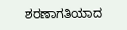ಶರಣಾಗತಿಯಾದ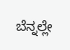ಬೆನ್ನಲ್ಲೇ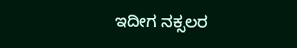ಇದೀಗ ನಕ್ಸಲರ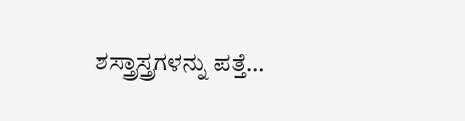ಶಸ್ತ್ರಾಸ್ತ್ರಗಳನ್ನು ಪತ್ತೆ…